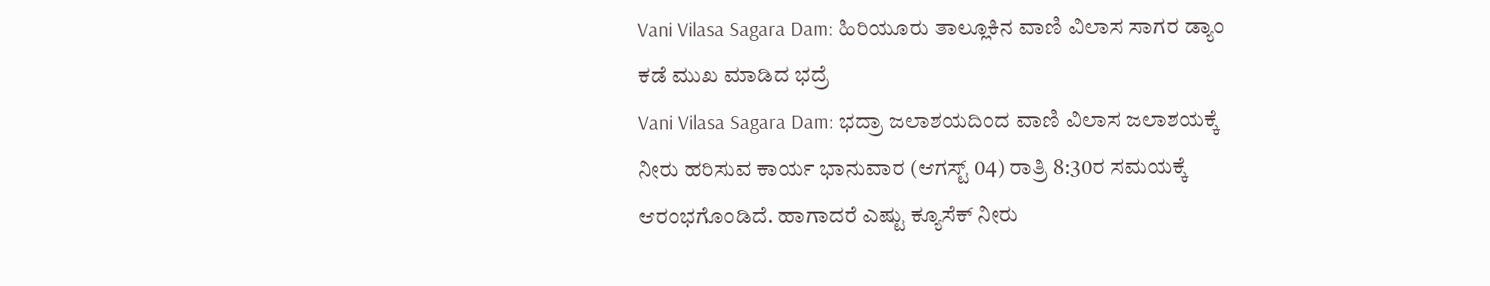Vani Vilasa Sagara Dam: ಹಿರಿಯೂರು ತಾಲ್ಲೂಕಿನ ವಾಣಿ ವಿಲಾಸ ಸಾಗರ ಡ್ಯಾಂ ಕಡೆ ಮುಖ ಮಾಡಿದ ಭದ್ರೆ
Vani Vilasa Sagara Dam: ಭದ್ರಾ ಜಲಾಶಯದಿಂದ ವಾಣಿ ವಿಲಾಸ ಜಲಾಶಯಕ್ಕೆ ನೀರು ಹರಿಸುವ ಕಾರ್ಯ ಭಾನುವಾರ (ಆಗಸ್ಟ್ 04) ರಾತ್ರಿ 8:30ರ ಸಮಯಕ್ಕೆ ಆರಂಭಗೊಂಡಿದೆ. ಹಾಗಾದರೆ ಎಷ್ಟು ಕ್ಯೂಸೆಕ್ ನೀರು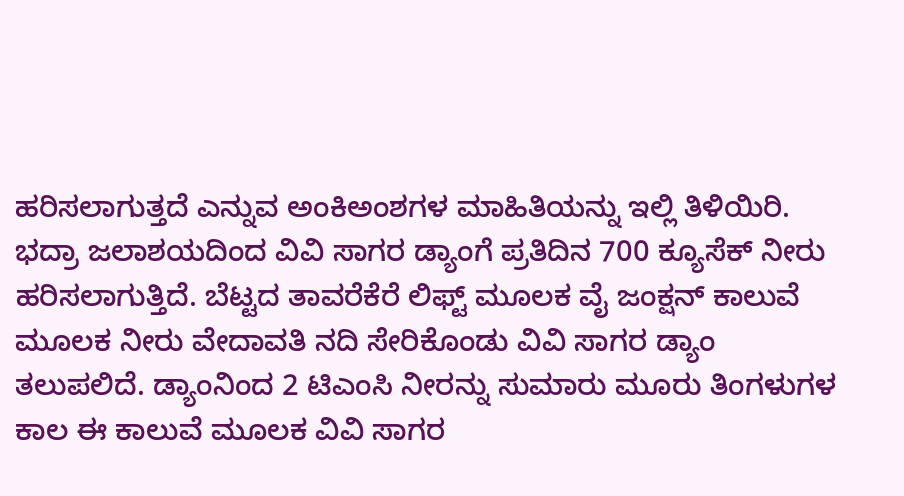ಹರಿಸಲಾಗುತ್ತದೆ ಎನ್ನುವ ಅಂಕಿಅಂಶಗಳ ಮಾಹಿತಿಯನ್ನು ಇಲ್ಲಿ ತಿಳಿಯಿರಿ.
ಭದ್ರಾ ಜಲಾಶಯದಿಂದ ವಿವಿ ಸಾಗರ ಡ್ಯಾಂಗೆ ಪ್ರತಿದಿನ 700 ಕ್ಯೂಸೆಕ್ ನೀರು ಹರಿಸಲಾಗುತ್ತಿದೆ. ಬೆಟ್ಟದ ತಾವರೆಕೆರೆ ಲಿಫ್ಟ್ ಮೂಲಕ ವೈ ಜಂಕ್ಷನ್ ಕಾಲುವೆ ಮೂಲಕ ನೀರು ವೇದಾವತಿ ನದಿ ಸೇರಿಕೊಂಡು ವಿವಿ ಸಾಗರ ಡ್ಯಾಂ ತಲುಪಲಿದೆ. ಡ್ಯಾಂನಿಂದ 2 ಟಿಎಂಸಿ ನೀರನ್ನು ಸುಮಾರು ಮೂರು ತಿಂಗಳುಗಳ ಕಾಲ ಈ ಕಾಲುವೆ ಮೂಲಕ ವಿವಿ ಸಾಗರ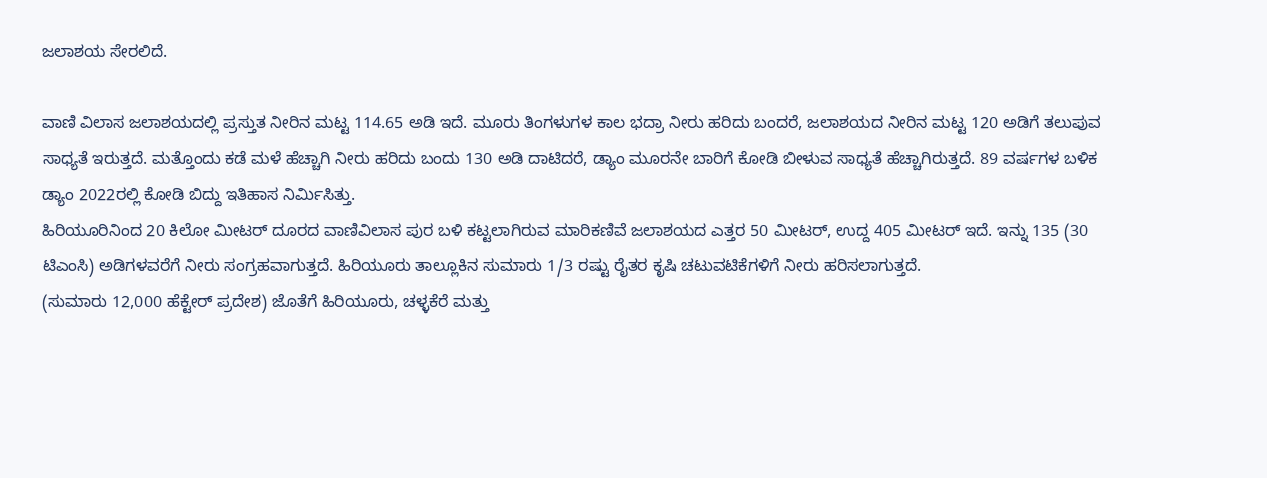ಜಲಾಶಯ ಸೇರಲಿದೆ.

ವಾಣಿ ವಿಲಾಸ ಜಲಾಶಯದಲ್ಲಿ ಪ್ರಸ್ತುತ ನೀರಿನ ಮಟ್ಟ 114.65 ಅಡಿ ಇದೆ. ಮೂರು ತಿಂಗಳುಗಳ ಕಾಲ ಭದ್ರಾ ನೀರು ಹರಿದು ಬಂದರೆ, ಜಲಾಶಯದ ನೀರಿನ ಮಟ್ಟ 120 ಅಡಿಗೆ ತಲುಪುವ ಸಾಧ್ಯತೆ ಇರುತ್ತದೆ. ಮತ್ತೊಂದು ಕಡೆ ಮಳೆ ಹೆಚ್ಚಾಗಿ ನೀರು ಹರಿದು ಬಂದು 130 ಅಡಿ ದಾಟಿದರೆ, ಡ್ಯಾಂ ಮೂರನೇ ಬಾರಿಗೆ ಕೋಡಿ ಬೀಳುವ ಸಾಧ್ಯತೆ ಹೆಚ್ಚಾಗಿರುತ್ತದೆ. 89 ವರ್ಷಗಳ ಬಳಿಕ ಡ್ಯಾಂ 2022ರಲ್ಲಿ ಕೋಡಿ ಬಿದ್ದು ಇತಿಹಾಸ ನಿರ್ಮಿಸಿತ್ತು.
ಹಿರಿಯೂರಿನಿಂದ 20 ಕಿಲೋ ಮೀಟರ್ ದೂರದ ವಾಣಿವಿಲಾಸ ಪುರ ಬಳಿ ಕಟ್ಟಲಾಗಿರುವ ಮಾರಿಕಣಿವೆ ಜಲಾಶಯದ ಎತ್ತರ 50 ಮೀಟರ್, ಉದ್ದ 405 ಮೀಟರ್ ಇದೆ. ಇನ್ನು 135 (30 ಟಿಎಂಸಿ) ಅಡಿಗಳವರೆಗೆ ನೀರು ಸಂಗ್ರಹವಾಗುತ್ತದೆ. ಹಿರಿಯೂರು ತಾಲ್ಲೂಕಿನ ಸುಮಾರು 1/3 ರಷ್ಟು ರೈತರ ಕೃಷಿ ಚಟುವಟಿಕೆಗಳಿಗೆ ನೀರು ಹರಿಸಲಾಗುತ್ತದೆ.
(ಸುಮಾರು 12,000 ಹೆಕ್ಟೇರ್ ಪ್ರದೇಶ) ಜೊತೆಗೆ ಹಿರಿಯೂರು, ಚಳ್ಳಕೆರೆ ಮತ್ತು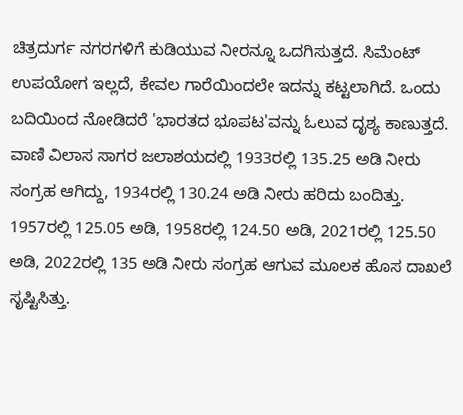ಚಿತ್ರದುರ್ಗ ನಗರಗಳಿಗೆ ಕುಡಿಯುವ ನೀರನ್ನೂ ಒದಗಿಸುತ್ತದೆ. ಸಿಮೆಂಟ್ ಉಪಯೋಗ ಇಲ್ಲದೆ, ಕೇವಲ ಗಾರೆಯಿಂದಲೇ ಇದನ್ನು ಕಟ್ಟಲಾಗಿದೆ. ಒಂದು ಬದಿಯಿಂದ ನೋಡಿದರೆ 'ಭಾರತದ ಭೂಪಟ'ವನ್ನು ಓಲುವ ದೃಶ್ಯ ಕಾಣುತ್ತದೆ.
ವಾಣಿ ವಿಲಾಸ ಸಾಗರ ಜಲಾಶಯದಲ್ಲಿ 1933ರಲ್ಲಿ 135.25 ಅಡಿ ನೀರು ಸಂಗ್ರಹ ಆಗಿದ್ದು, 1934ರಲ್ಲಿ 130.24 ಅಡಿ ನೀರು ಹರಿದು ಬಂದಿತ್ತು. 1957ರಲ್ಲಿ 125.05 ಅಡಿ, 1958ರಲ್ಲಿ 124.50 ಅಡಿ, 2021ರಲ್ಲಿ 125.50 ಅಡಿ, 2022ರಲ್ಲಿ 135 ಅಡಿ ನೀರು ಸಂಗ್ರಹ ಆಗುವ ಮೂಲಕ ಹೊಸ ದಾಖಲೆ ಸೃಷ್ಟಿಸಿತ್ತು.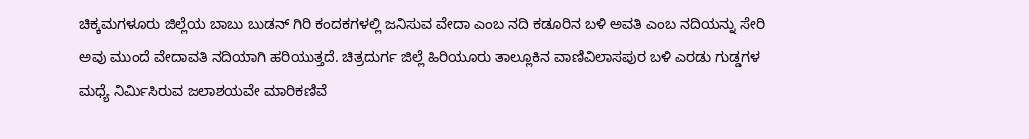ಚಿಕ್ಕಮಗಳೂರು ಜಿಲ್ಲೆಯ ಬಾಬು ಬುಡನ್ ಗಿರಿ ಕಂದಕಗಳಲ್ಲಿ ಜನಿಸುವ ವೇದಾ ಎಂಬ ನದಿ ಕಡೂರಿನ ಬಳಿ ಅವತಿ ಎಂಬ ನದಿಯನ್ನು ಸೇರಿ ಅವು ಮುಂದೆ ವೇದಾವತಿ ನದಿಯಾಗಿ ಹರಿಯುತ್ತದೆ. ಚಿತ್ರದುರ್ಗ ಜಿಲ್ಲೆ ಹಿರಿಯೂರು ತಾಲ್ಲೂಕಿನ ವಾಣಿವಿಲಾಸಪುರ ಬಳಿ ಎರಡು ಗುಡ್ಡಗಳ ಮಧ್ಯೆ ನಿರ್ಮಿಸಿರುವ ಜಲಾಶಯವೇ ಮಾರಿಕಣಿವೆ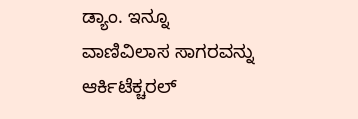ಡ್ಯಾಂ. ಇನ್ನೂ ವಾಣಿವಿಲಾಸ ಸಾಗರವನ್ನು ಆರ್ಕಿಟೆಕ್ಚರಲ್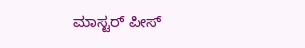ಮಾಸ್ಟರ್ ಪೀಸ್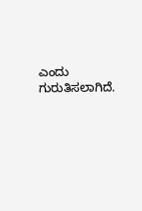ಎಂದು ಗುರುತಿಸಲಾಗಿದೆ.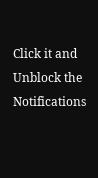Click it and Unblock the Notifications